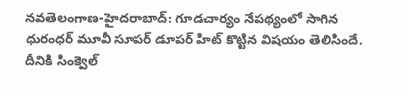నవతెలంగాణ-హైదరాబాద్: గూడచార్యం నేపథ్యంలో సాగిన ధురంధర్ మూవీ సూపర్ డూపర్ హిట్ కొట్టిన విషయం తెలిసిందే. దీనికి సింక్వెల్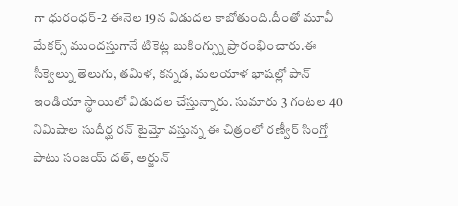గా ధురంధర్-2 ఈనెల 19న విడుదల కాబోతుంది.దీంతో మూవీ మేకర్స్ ముందస్తుగానే టికెట్ల బుకింగ్స్ను ప్రారంభించారు.ఈ సీక్వెల్ను తెలుగు, తమిళ, కన్నడ, మలయాళ భాషల్లో పాన్ ఇండియా స్థాయిలో విడుదల చేస్తున్నారు. సుమారు 3 గంటల 40 నిమిషాల సుదీర్ఘ రన్ టైమ్తో వస్తున్న ఈ చిత్రంలో రణ్వీర్ సింగ్తో పాటు సంజయ్ దత్, అర్జున్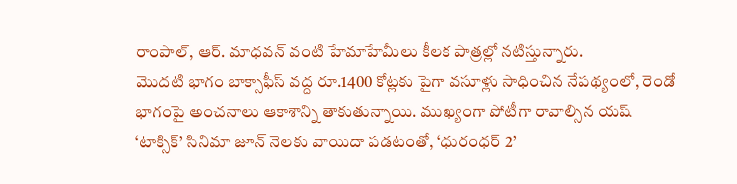రాంపాల్, ఆర్. మాధవన్ వంటి హేమాహేమీలు కీలక పాత్రల్లో నటిస్తున్నారు.
మొదటి భాగం బాక్సాఫీస్ వద్ద రూ.1400 కోట్లకు పైగా వసూళ్లు సాధించిన నేపథ్యంలో, రెండో భాగంపై అంచనాలు ఆకాశాన్ని తాకుతున్నాయి. ముఖ్యంగా పోటీగా రావాల్సిన యష్ ‘టాక్సిక్’ సినిమా జూన్ నెలకు వాయిదా పడటంతో, ‘ధురంధర్ 2’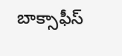బాక్సాఫీస్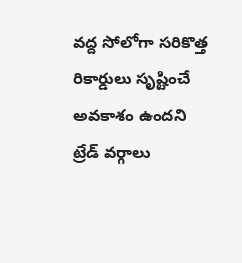వద్ద సోలోగా సరికొత్త రికార్డులు సృష్టించే అవకాశం ఉందని ట్రేడ్ వర్గాలు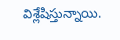విశ్లేషిస్తున్నాయి.